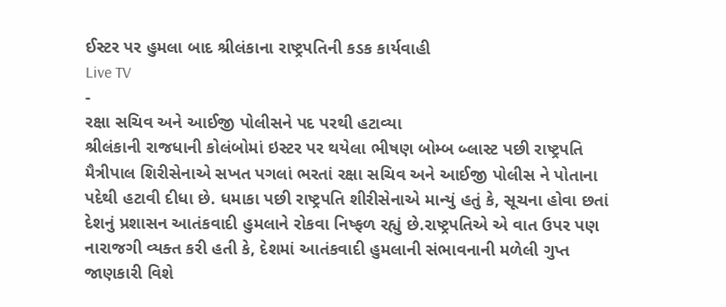ઈસ્ટર પર હુમલા બાદ શ્રીલંકાના રાષ્ટ્રપતિની કડક કાર્યવાહી
Live TV
-
રક્ષા સચિવ અને આઈજી પોલીસને પદ પરથી હટાવ્યા
શ્રીલંકાની રાજધાની કોલંબોમાં ઇસ્ટર પર થયેલા ભીષણ બોમ્બ બ્લાસ્ટ પછી રાષ્ટ્રપતિ મૈત્રીપાલ શિરીસેનાએ સખત પગલાં ભરતાં રક્ષા સચિવ અને આઈજી પોલીસ ને પોતાના પદેથી હટાવી દીધા છે. ધમાકા પછી રાષ્ટ્રપતિ શીરીસેનાએ માન્યું હતું કે, સૂચના હોવા છતાં દેશનું પ્રશાસન આતંકવાદી હુમલાને રોકવા નિષ્ફળ રહ્યું છે.રાષ્ટ્રપતિએ એ વાત ઉપર પણ નારાજગી વ્યક્ત કરી હતી કે, દેશમાં આતંકવાદી હુમલાની સંભાવનાની મળેલી ગુપ્ત જાણકારી વિશે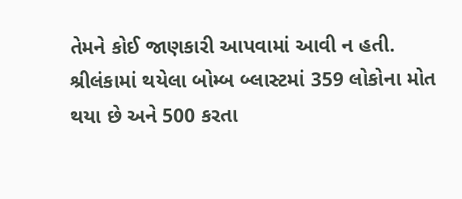તેમને કોઈ જાણકારી આપવામાં આવી ન હતી. શ્રીલંકામાં થયેલા બોમ્બ બ્લાસ્ટમાં 359 લોકોના મોત થયા છે અને 500 કરતા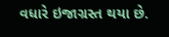વધારે ઇજાગ્રસ્ત થયા છે.